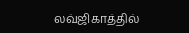லவ்ஜிகாத்தில்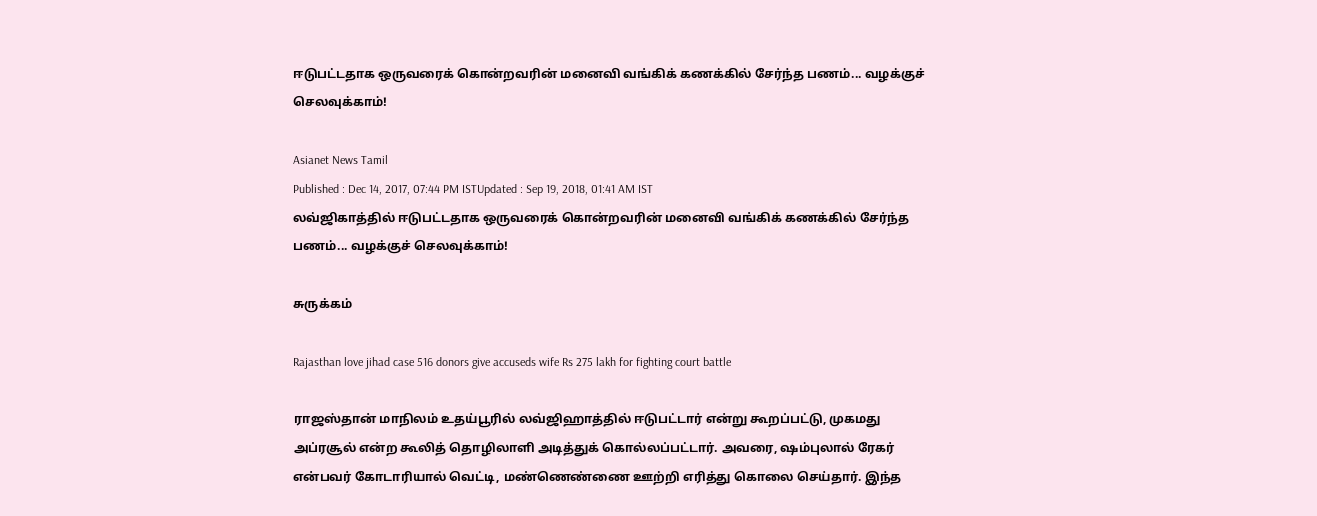ஈடுபட்டதாக ஒருவரைக் கொன்றவரின் மனைவி வங்கிக் கணக்கில் சேர்ந்த பணம்... வழக்குச் செலவுக்காம்!

Asianet News Tamil
Published : Dec 14, 2017, 07:44 PM ISTUpdated : Sep 19, 2018, 01:41 AM IST
லவ்ஜிகாத்தில் ஈடுபட்டதாக ஒருவரைக் கொன்றவரின் மனைவி வங்கிக் கணக்கில் சேர்ந்த பணம்... வழக்குச் செலவுக்காம்!

சுருக்கம்

Rajasthan love jihad case 516 donors give accuseds wife Rs 275 lakh for fighting court battle

ராஜஸ்தான் மாநிலம் உதய்பூரில் லவ்ஜிஹாத்தில் ஈடுபட்டார் என்று கூறப்பட்டு, முகமது அப்ரசூல் என்ற கூலித் தொழிலாளி அடித்துக் கொல்லப்பட்டார். அவரை, ஷம்புலால் ரேகர் என்பவர் கோடாரியால் வெட்டி, மண்ணெண்ணை ஊற்றி எரித்து கொலை செய்தார். இந்த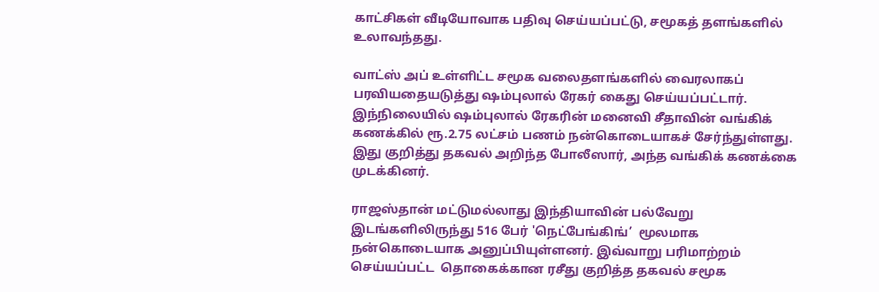காட்சிகள் வீடியோவாக பதிவு செய்யப்பட்டு, சமூகத் தளங்களில் உலாவந்தது.

வாட்ஸ் அப் உள்ளிட்ட சமூக வலைதளங்களில் வைரலாகப் பரவியதையடுத்து ஷம்புலால் ரேகர் கைது செய்யப்பட்டார். இந்நிலையில் ஷம்புலால் ரேகரின் மனைவி சீதாவின் வங்கிக் கணக்கில் ரூ.2.75 லட்சம் பணம் நன்கொடையாகச் சேர்ந்துள்ளது. இது குறித்து தகவல் அறிந்த போலீஸார், அந்த வங்கிக் கணக்கை முடக்கினர்.

ராஜஸ்தான் மட்டுமல்லாது இந்தியாவின் பல்வேறு இடங்களிலிருந்து 516 பேர் 'நெட்பேங்கிங்’  மூலமாக நன்கொடையாக அனுப்பியுள்ளனர். இவ்வாறு பரிமாற்றம் செய்யப்பட்ட  தொகைக்கான ரசீது குறித்த தகவல் சமூக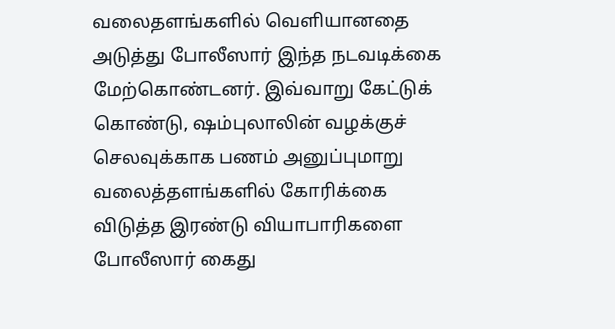வலைதளங்களில் வெளியானதை அடுத்து போலீஸார் இந்த நடவடிக்கை மேற்கொண்டனர். இவ்வாறு கேட்டுக் கொண்டு, ஷம்புலாலின் வழக்குச் செலவுக்காக பணம் அனுப்புமாறு வலைத்தளங்களில் கோரிக்கை விடுத்த இரண்டு வியாபாரிகளை போலீஸார் கைது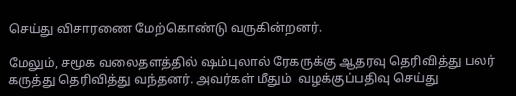செய்து விசாரணை மேற்கொண்டு வருகின்றனர்.

மேலும், சமூக வலைதளத்தில் ஷம்புலால் ரேகருக்கு ஆதரவு தெரிவித்து பலர் கருத்து தெரிவித்து வந்தனர். அவர்கள் மீதும்  வழக்குப்பதிவு செய்து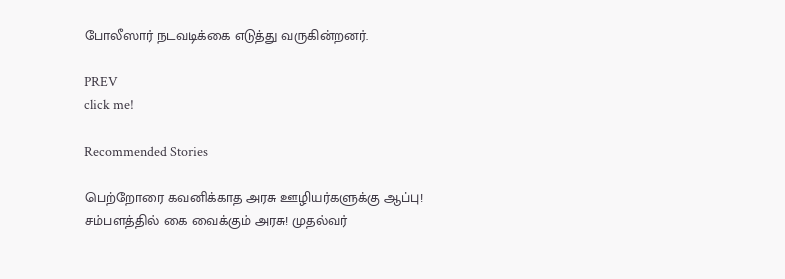போலீஸார் நடவடிக்கை எடுத்து வருகின்றனர்.

PREV
click me!

Recommended Stories

பெற்றோரை கவனிக்காத அரசு ஊழியர்களுக்கு ஆப்பு! சம்பளத்தில் கை வைக்கும் அரசு! முதல்வர்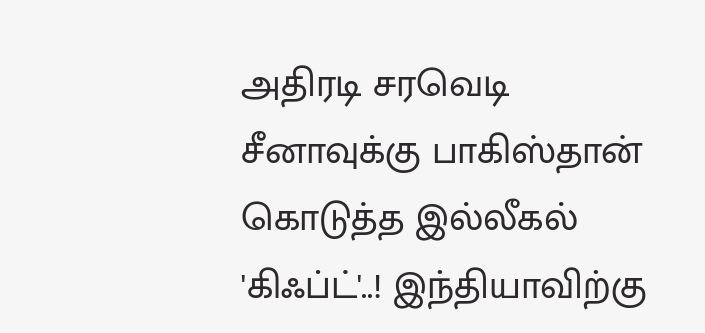அதிரடி சரவெடி
சீனாவுக்கு பாகிஸ்தான் கொடுத்த இல்லீகல் 'கிஃப்ட்'..! இந்தியாவிற்கு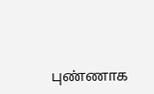புண்ணாக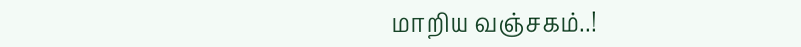மாறிய வஞ்சகம்..!